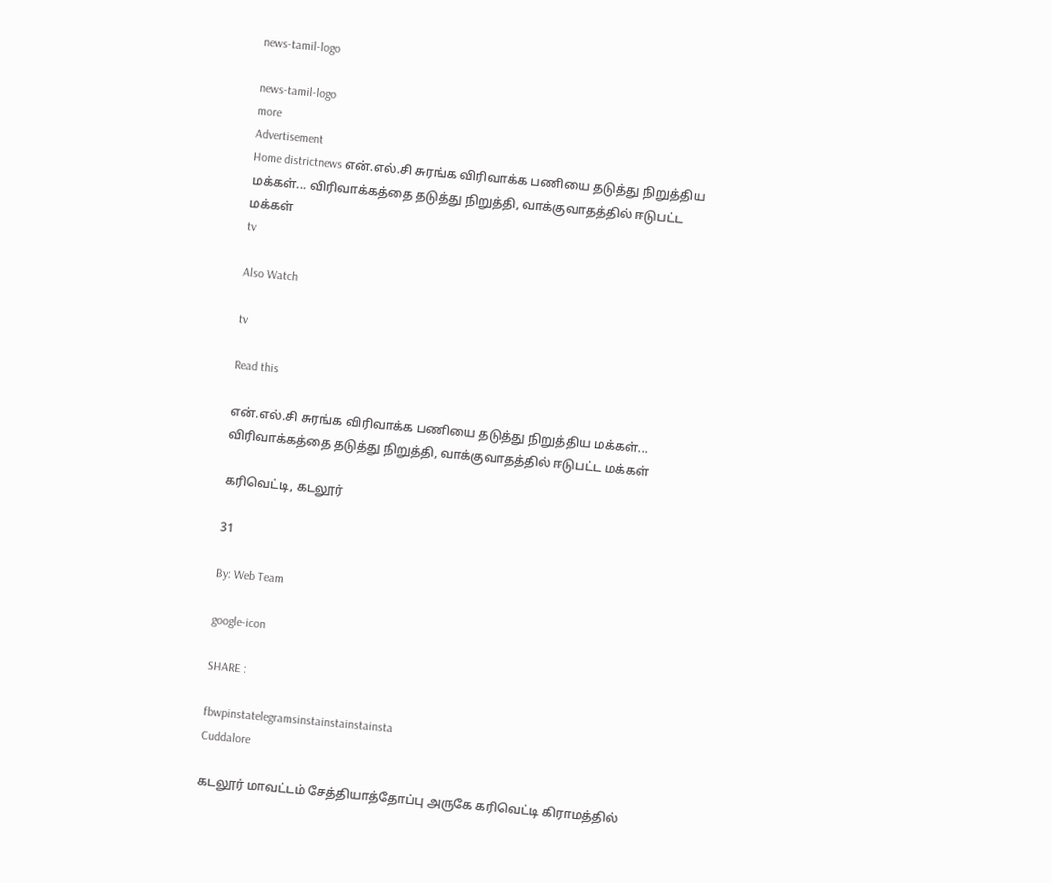news-tamil-logo

news-tamil-logo
more
Advertisement
Home districtnews என்.எல்.சி சுரங்க விரிவாக்க பணியை தடுத்து நிறுத்திய மக்கள்... விரிவாக்கத்தை தடுத்து நிறுத்தி, வாக்குவாதத்தில் ஈடுபட்ட மக்கள்
tv

Also Watch

tv

Read this

என்.எல்.சி சுரங்க விரிவாக்க பணியை தடுத்து நிறுத்திய மக்கள்... விரிவாக்கத்தை தடுத்து நிறுத்தி, வாக்குவாதத்தில் ஈடுபட்ட மக்கள்

கரிவெட்டி, கடலூர்

31

By: Web Team

google-icon

SHARE :

fbwpinstatelegramsinstainstainstainsta
Cuddalore

கடலூர் மாவட்டம் சேத்தியாத்தோப்பு அருகே கரிவெட்டி கிராமத்தில்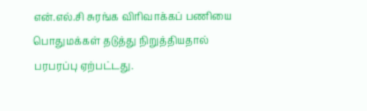என்.எல்.சி சுரங்க விரிவாக்கப் பணியை பொதுமக்கள் தடுத்து நிறுத்தியதால் பரபரப்பு ஏற்பட்டது.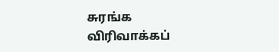சுரங்க விரிவாக்கப்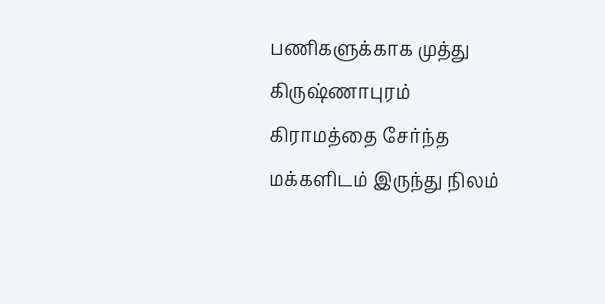பணிகளுக்காக முத்து கிருஷ்ணாபுரம் கிராமத்தை சேர்ந்த மக்களிடம் இருந்து நிலம்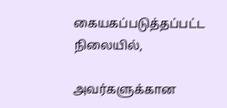கையகப்படுத்தப்பட்ட நிலையில்,

அவர்களுக்கான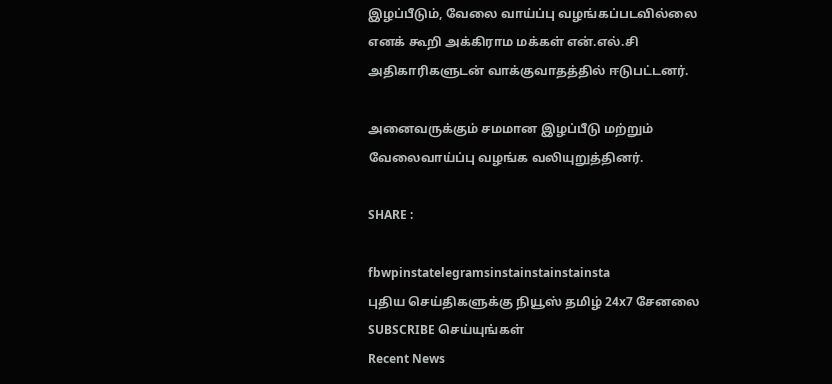இழப்பீடும், வேலை வாய்ப்பு வழங்கப்படவில்லை எனக் கூறி அக்கிராம மக்கள் என்.எல்.சி அதிகாரிகளுடன் வாக்குவாதத்தில் ஈடுபட்டனர்.

அனைவருக்கும் சமமான இழப்பீடு மற்றும் வேலைவாய்ப்பு வழங்க வலியுறுத்தினர்.

SHARE :

fbwpinstatelegramsinstainstainstainsta
புதிய செய்திகளுக்கு நியூஸ் தமிழ் 24x7 சேனலை SUBSCRIBE செய்யுங்கள்
Recent News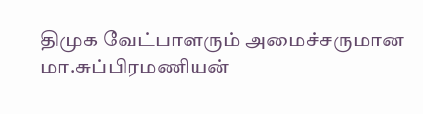திமுக வேட்பாளரும் அமைச்சருமான மா.சுப்பிரமணியன்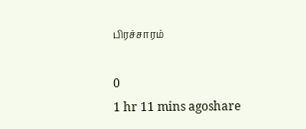பிரச்சாரம்

0
1 hr 11 mins agoshare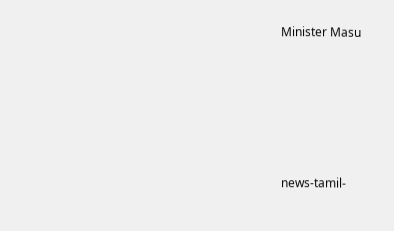Minister Masu








news-tamil-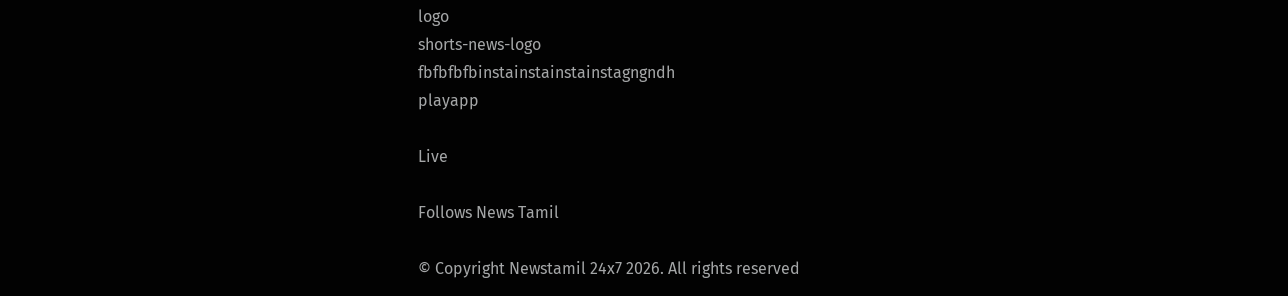logo
shorts-news-logo
fbfbfbfbinstainstainstainstagngndh
playapp

Live

Follows News Tamil

© Copyright Newstamil 24x7 2026. All rights reserved